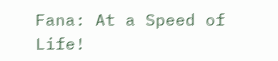Fana: At a Speed of Life!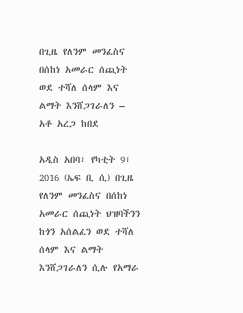በጊዜ የለንም መንፈስና በሰከነ አመራር ሰጪነት ወደ ተሻለ ሰላም እና ልማት እንሸጋገራለን – አቶ አረጋ ከበደ

አዲስ አበባ፣ የካቲት 9፣ 2016 (ኤፍ ቢ ሲ) በጊዜ የለንም መንፈስና በሰከነ አመራር ሰጪነት ህዝባችንን ከጎን አሰልፈን ወደ ተሻለ ሰላም እና ልማት እንሸጋገራለን ሲሉ የአማራ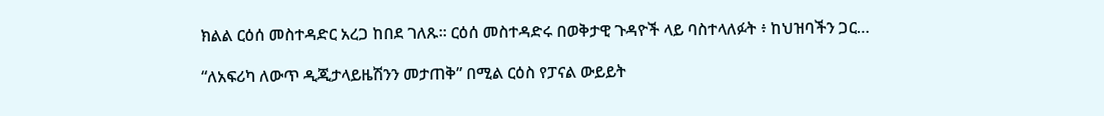ክልል ርዕሰ መስተዳድር አረጋ ከበደ ገለጹ፡፡ ርዕሰ መስተዳድሩ በወቅታዊ ጉዳዮች ላይ ባስተላለፉት ፥ ከህዝባችን ጋር…

“ለአፍሪካ ለውጥ ዲጂታላይዜሽንን መታጠቅ” በሚል ርዕስ የፓናል ውይይት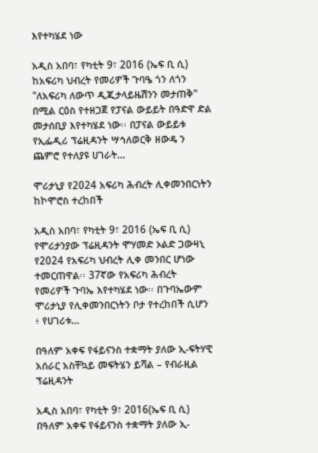እየተካሄደ ነው

አዲስ አበባ፣ የካቲት 9፣ 2016 (ኤፍ ቢ ሲ) ከአፍሪካ ህብረት የመሪዎች ጉባዔ ጎን ለጎን "ለአፍሪካ ለውጥ ዲጂታላይዜሽንን መታጠቅ" በሚል ርዕስ የተዘጋጀ የፓናል ውይይት በዓድዋ ድል መታሰቢያ እየተካሄደ ነው፡፡ በፓናል ውይይቱ የኢፌዲሪ ፕሬዚዳንት ሣኅለወርቅ ዘውዴ ን ጨምሮ የተለያዩ ሀገራት…

ሞሪታኒያ የ2024 አፍሪካ ሕብረት ሊቀመንበርነትን ከኮሞሮስ ተረከበች

አዲስ አበባ፣ የካቲት 9፣ 2016 (ኤፍ ቢ ሲ) የሞሪታንያው ፕሬዚዳንት ሞሃመድ ኦልድ ጋውዛኒ የ2024 የአፍሪካ ህብረት ሊቀ መንበር ሆነው ተመርጠዋል፡፡ 37ኛው የአፍሪካ ሕብረት የመሪዎች ጉባኤ እየተካሄደ ነው፡፡ በጉባኤውም ሞሪታኒያ የሊቀመንበርነትን ቦታ የተረከበች ሲሆን ፥ የሀገሪቱ…

በዓለም አቀፍ የፋይናንስ ተቋማት ያለው ኢ-ፍትሃዊ አሰራር አስቸኳይ መፍትሄን ይሻል – የብራዚል ፕሬዚዳንት

አዲስ አበባ፣ የካቲት 9፣ 2016(ኤፍ ቢ ሲ) በዓለም አቀፍ የፋይናንስ ተቋማት ያለው ኢ-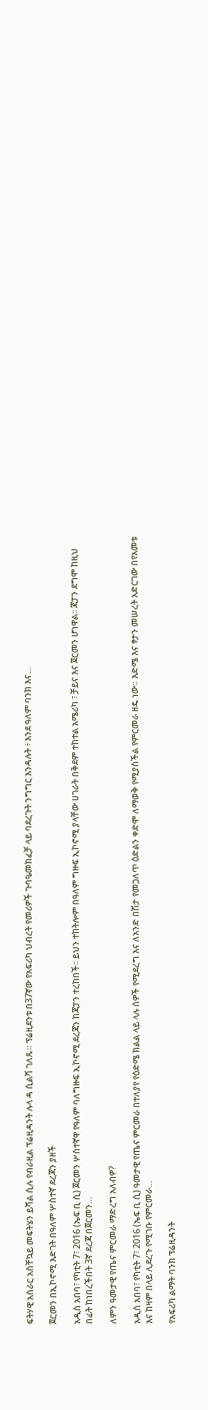ፍትሃዊ አሰራር አስቸኳይ መፍትሄን ይሻል ሲሉ የብራዚል ፕሬዚዳንት ሉላ ዳ ሲልቫ ገለጹ። ፕሬዚደንቱ በ37ኛው የአፍሪካ ህብረት የመሪዎች ጉባዔመክፈቻ ላይ ባደረጉት ንግግር እንዳሉት ፥ እንደ ዓለም ባንክ እና…

ጀርመን በኢኮኖሚ እድገት በዓለም ሦስተኛ ደረጃን ያዘች

አዲስ አበባ፣ የካቲት 7፣ 2016 (ኤፍ ቢ ሲ) ጀርመን ሦስተኛዋ የዓለም ባለግዙፍ ኢኮኖሚ ደረጃን ከጃፓን ተረከበች፡፡ ይህን ተከትሎም በዓለም ግዙፍ ኢኮኖሚ ያላቸው ሀገራት በቅደም ተከተል አሜሪካ ፣ ቻይና እና ጀርመን ሆነዋል፡፡ ጃፓን ደግሞ ከዚህ በፊት ከነበረችበት 3ኛ ደረጃ በጀርመን…

ለምን ዓመታዊ የጤና ምርመራ ማድረግ አለብዎ?

አዲስ አበባ፣ የካቲት 7፣ 2016 (ኤፍ ቢ ሲ) ዓመታዊ የጤና ምርመራ በተለያየ የዕድሜ ክልል ላይ ላሉ ሰዎች የሚደረግ እና ለአንድ በሽታ የመጋለጥ ዕድልን ቀድሞ ለማወቅ የሚያስችል የምርመራ ዘዴ ነው። እድሜ እና ፃታን መሠረት አድርገው በየአመቱ እና ከዛም በላይ ሊደረጉ የሚገቡ የምርመራ…

የአፍሪካ ልማት ባንክ ፕሬዚዳንት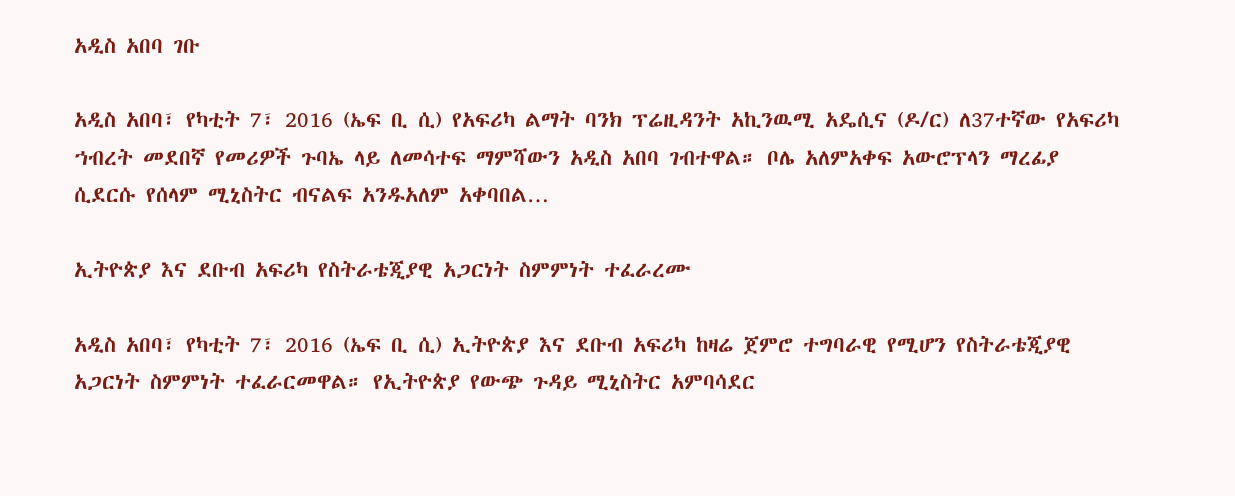አዲስ አበባ ገቡ

አዲስ አበባ፣ የካቲት 7፣ 2016 (ኤፍ ቢ ሲ) የአፍሪካ ልማት ባንክ ፕሬዚዳንት አኪንዉሚ አዴሲና (ዶ/ር) ለ37ተኛው የአፍሪካ ኀብረት መደበኛ የመሪዎች ጉባኤ ላይ ለመሳተፍ ማምሻውን አዲስ አበባ ገብተዋል። ቦሌ አለምአቀፍ አውሮፕላን ማረፊያ ሲደርሱ የሰላም ሚኒስትር ብናልፍ አንዱአለም አቀባበል…

ኢትዮጵያ እና ደቡብ አፍሪካ የስትራቴጂያዊ አጋርነት ስምምነት ተፈራረሙ

አዲስ አበባ፣ የካቲት 7፣ 2016 (ኤፍ ቢ ሲ) ኢትዮጵያ እና ደቡብ አፍሪካ ከዛሬ ጀምሮ ተግባራዊ የሚሆን የስትራቴጂያዊ አጋርነት ስምምነት ተፈራርመዋል። የኢትዮጵያ የውጭ ጉዳይ ሚኒስትር አምባሳደር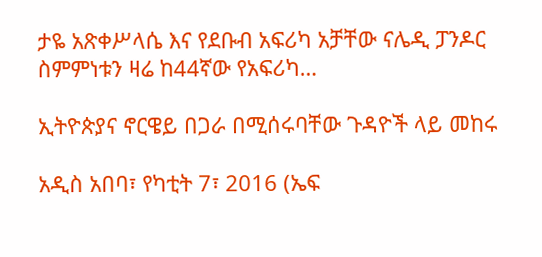ታዬ አጽቀሥላሴ እና የደቡብ አፍሪካ አቻቸው ናሌዲ ፓንዶር ስምምነቱን ዛሬ ከ44ኛው የአፍሪካ…

ኢትዮጵያና ኖርዌይ በጋራ በሚሰሩባቸው ጉዳዮች ላይ መከሩ

አዲስ አበባ፣ የካቲት 7፣ 2016 (ኤፍ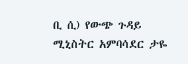ቢ ሲ) የውጭ ጉዳይ ሚኒስትር አምባሳደር ታዬ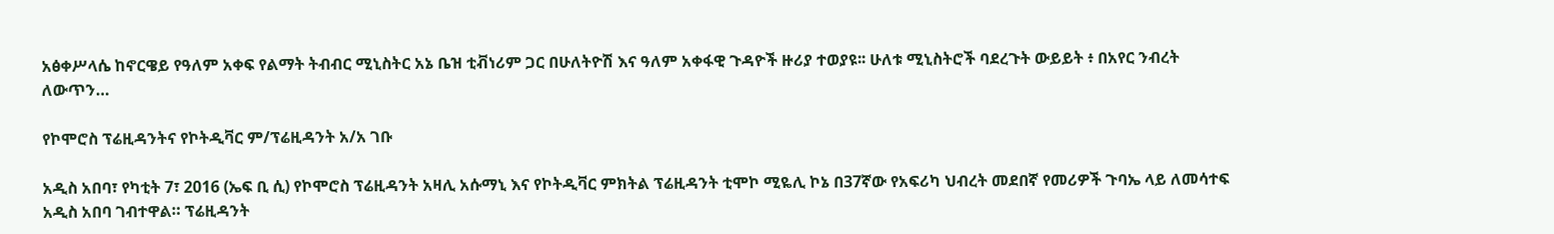አፅቀሥላሴ ከኖርዌይ የዓለም አቀፍ የልማት ትብብር ሚኒስትር አኔ ቤዝ ቲቭነሪም ጋር በሁለትዮሽ እና ዓለም አቀፋዊ ጉዳዮች ዙሪያ ተወያዩ፡፡ ሁለቱ ሚኒስትሮች ባደረጉት ውይይት ፥ በአየር ንብረት ለውጥን…

የኮሞሮስ ፕሬዚዳንትና የኮትዲቫር ም/ፕሬዚዳንት አ/አ ገቡ

አዲስ አበባ፣ የካቲት 7፣ 2016 (ኤፍ ቢ ሲ) የኮሞሮስ ፕሬዚዳንት አዛሊ አሱማኒ እና የኮትዲቫር ምክትል ፕሬዚዳንት ቲሞኮ ሚዬሊ ኮኔ በ37ኛው የአፍሪካ ህብረት መደበኛ የመሪዎች ጉባኤ ላይ ለመሳተፍ አዲስ አበባ ገብተዋል። ፕሬዚዳንት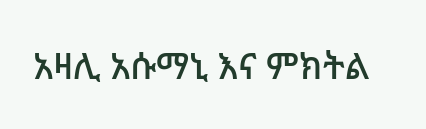አዛሊ አሱማኒ እና ምክትል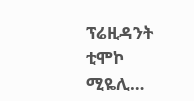ፕሬዚዳንት ቲሞኮ ሚዬሊ…